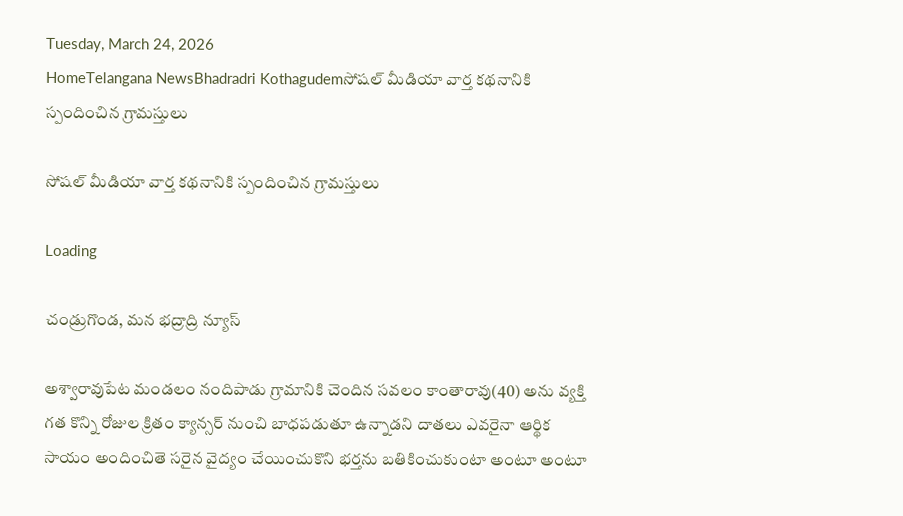Tuesday, March 24, 2026
HomeTelangana NewsBhadradri Kothagudemసోషల్ మీడియా వార్త కథనానికి స్పందించిన గ్రామస్తులు

సోషల్ మీడియా వార్త కథనానికి స్పందించిన గ్రామస్తులు

Loading

చండ్రుగొండ, మన భద్రాద్రి న్యూస్

అశ్వారావుపేట మండలం నందిపాడు గ్రామానికి చెందిన సవలం కాంతారావు(40) అను వ్యక్తి గత కొన్ని రోజుల క్రితం క్యాన్సర్ నుంచి బాధపడుతూ ఉన్నాడని దాతలు ఎవరైనా ఆర్థిక సాయం అందించితె సరైన వైద్యం చేయించుకొని భర్తను బతికించుకుంటా అంటూ అంటూ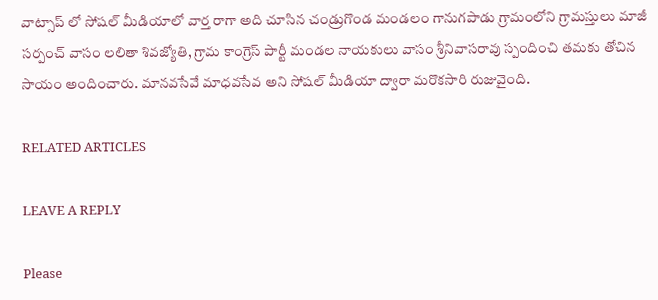వాట్సాప్ లో సోషల్ మీడియాలో వార్త రాగా అది చూసిన చండ్రుగొండ మండలం గానుగపాడు గ్రామంలోని గ్రామస్తులు మాజీ సర్పంచ్ వాసం లలితా శివజ్యోతి, గ్రామ కాంగ్రెస్ పార్టీ మండల నాయకులు వాసం శ్రీనివాసరావు స్పందించి తమకు తోచిన సాయం అందించారు. మానవసేవే మాధవసేవ అని సోషల్ మీడియా ద్వారా మరొకసారి రుజువైంది.

RELATED ARTICLES

LEAVE A REPLY

Please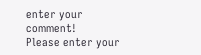enter your comment!
Please enter your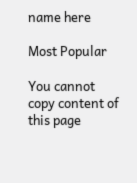name here

Most Popular

You cannot copy content of this page